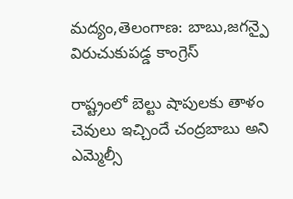మద్యం,తెలంగాణ: బాబు,జగన్పై విరుచుకుపడ్డ కాంగ్రెస్

రాష్ట్రంలో బెల్టు షాపులకు తాళం చెవులు ఇచ్చిందే చంద్రబాబు అని ఎమ్మెల్సీ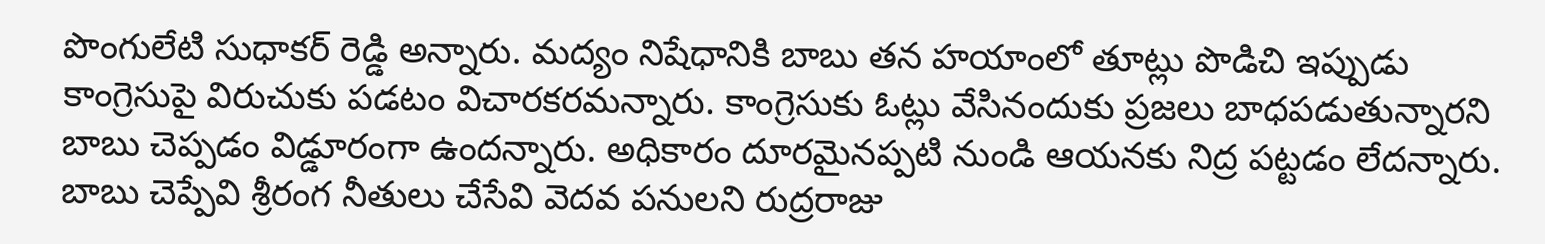పొంగులేటి సుధాకర్ రెడ్డి అన్నారు. మద్యం నిషేధానికి బాబు తన హయాంలో తూట్లు పొడిచి ఇప్పుడు కాంగ్రెసుపై విరుచుకు పడటం విచారకరమన్నారు. కాంగ్రెసుకు ఓట్లు వేసినందుకు ప్రజలు బాధపడుతున్నారని బాబు చెప్పడం విడ్డూరంగా ఉందన్నారు. అధికారం దూరమైనప్పటి నుండి ఆయనకు నిద్ర పట్టడం లేదన్నారు. బాబు చెప్పేవి శ్రీరంగ నీతులు చేసేవి వెదవ పనులని రుద్రరాజు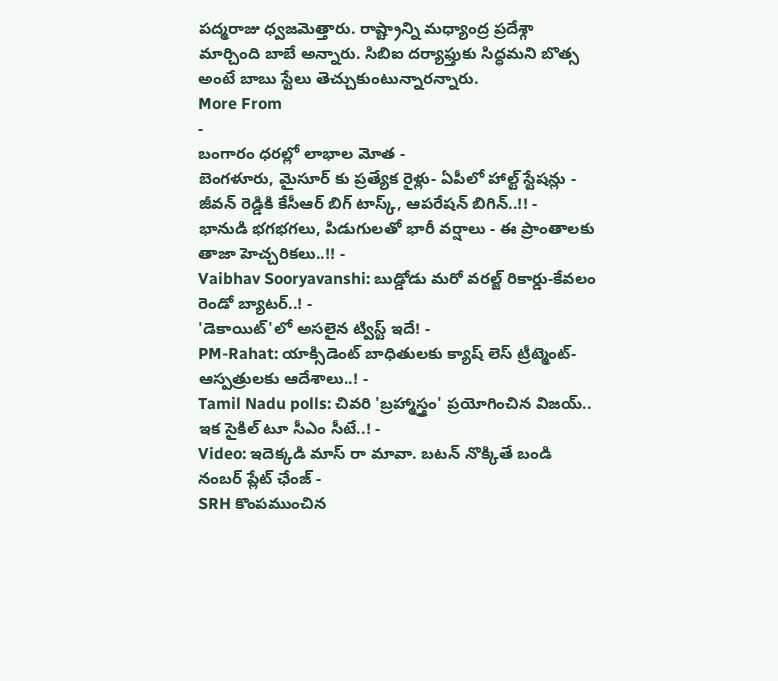పద్మరాజు ధ్వజమెత్తారు. రాష్ట్రాన్ని మధ్యాంద్ర ప్రదేశ్గా మార్చింది బాబే అన్నారు. సిబిఐ దర్యాఫ్తుకు సిద్ధమని బొత్స అంటే బాబు స్టేలు తెచ్చుకుంటున్నారన్నారు.
More From
-
బంగారం ధరల్లో లాభాల మోత -
బెంగళూరు, మైసూర్ కు ప్రత్యేక రైళ్లు- ఏపీలో హాల్ట్ స్టేషన్లు -
జీవన్ రెడ్డికి కేసీఆర్ బిగ్ టాస్క్, ఆపరేషన్ బిగిన్..!! -
భానుడి భగభగలు, పిడుగులతో భారీ వర్షాలు - ఈ ప్రాంతాలకు తాజా హెచ్చరికలు..!! -
Vaibhav Sooryavanshi: బుడ్డోడు మరో వరల్జ్ రికార్డు-కేవలం రెండో బ్యాటర్..! -
'డెకాయిట్'లో అసలైన ట్విస్ట్ ఇదే! -
PM-Rahat: యాక్సిడెంట్ బాధితులకు క్యాష్ లెస్ ట్రీట్మెంట్-ఆస్పత్రులకు ఆదేశాలు..! -
Tamil Nadu polls: చివరి 'బ్రహ్మాస్త్రం' ప్రయోగించిన విజయ్.. ఇక సైకిల్ టూ సీఎం సీటే..! -
Video: ఇదెక్కడి మాస్ రా మావా. బటన్ నొక్కితే బండి నంబర్ ప్లేట్ ఛేంజ్ -
SRH కొంపముంచిన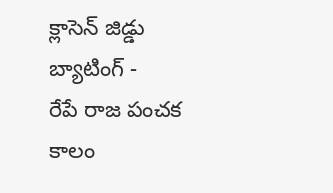క్లాసెన్ జిడ్డు బ్యాటింగ్ -
రేపే రాజ పంచక కాలం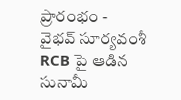ప్రారంభం -
వైభవ్ సూర్యవంశీ RCB పై ఆడిన సునామీ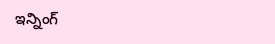ఇన్నింగ్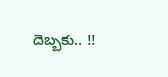దెబ్బకు.. !!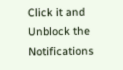Click it and Unblock the Notifications